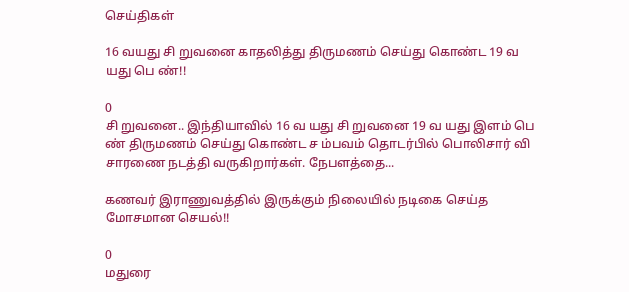செய்திகள்

16 வயது சி றுவனை காதலித்து திருமணம் செய்து கொண்ட 19 வ யது பெ ண்!!

0
சி றுவனை.. இந்தியாவில் 16 வ யது சி றுவனை 19 வ யது இளம் பெ ண் திருமணம் செய்து கொண்ட ச ம்பவம் தொடர்பில் பொலிசார் வி சாரணை நடத்தி வருகிறார்கள். நேபளத்தை...

கணவர் இராணுவத்தில் இருக்கும் நிலையில் நடிகை செய்த மோசமான செயல்!!

0
மதுரை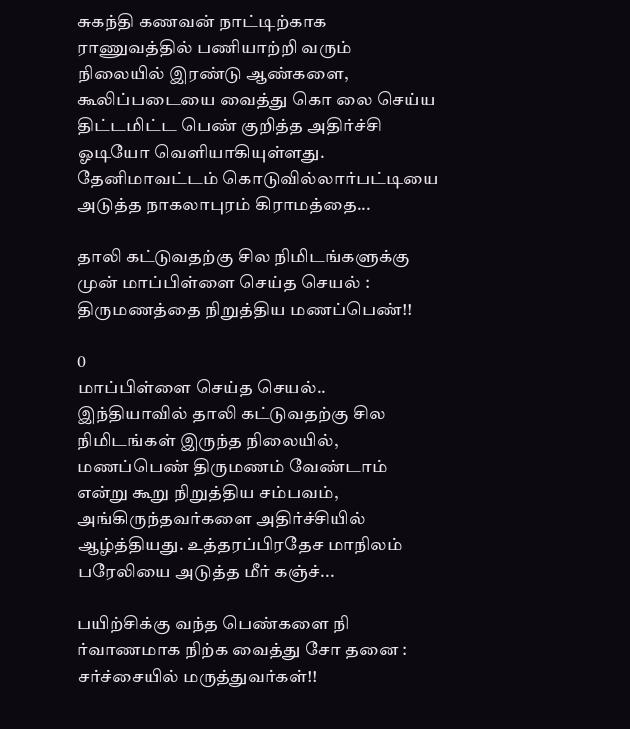சுகந்தி கணவன் நாட்டிற்காக ராணுவத்தில் பணியாற்றி வரும் நிலையில் இரண்டு ஆண்களை, கூலிப்படையை வைத்து கொ லை செய்ய திட்டமிட்ட பெண் குறித்த அதிர்ச்சி ஓடியோ வெளியாகியுள்ளது. தேனிமாவட்டம் கொடுவில்லார்பட்டியை அடுத்த நாகலாபுரம் கிராமத்தை...

தாலி கட்டுவதற்கு சில நிமிடங்களுக்கு முன் மாப்பிள்ளை செய்த செயல் : திருமணத்தை நிறுத்திய மணப்பெண்!!

0
மாப்பிள்ளை செய்த செயல்.. இந்தியாவில் தாலி கட்டுவதற்கு சில நிமிடங்கள் இருந்த நிலையில், மணப்பெண் திருமணம் வேண்டாம் என்று கூறு நிறுத்திய சம்பவம், அங்கிருந்தவர்களை அதிர்ச்சியில் ஆழ்த்தியது. உத்தரப்பிரதேச மாநிலம் பரேலியை அடுத்த மீர் கஞ்ச்...

பயிற்சிக்கு வந்த பெண்களை நி ர்வாணமாக நிற்க வைத்து சோ தனை : சர்ச்சையில் மருத்துவர்கள்!!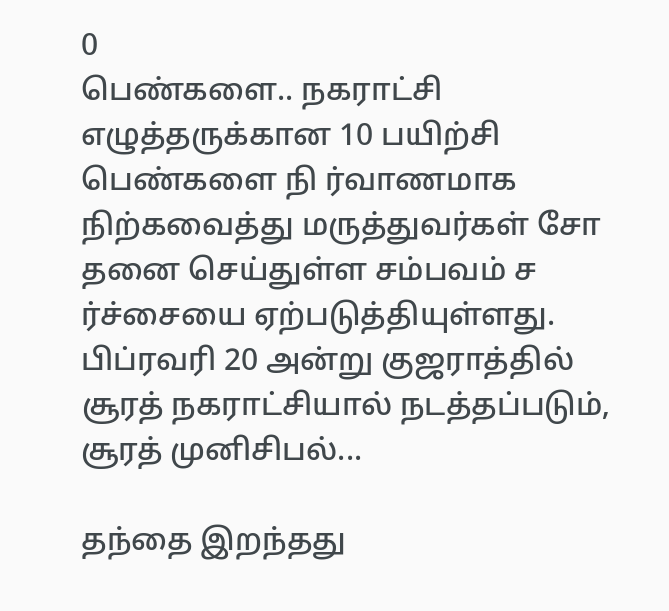0
பெண்களை.. நகராட்சி எழுத்தருக்கான 10 பயிற்சி பெண்களை நி ர்வாணமாக நிற்கவைத்து மருத்துவர்கள் சோ தனை செய்துள்ள சம்பவம் ச ர்ச்சையை ஏற்படுத்தியுள்ளது. பிப்ரவரி 20 அன்று குஜராத்தில் சூரத் நகராட்சியால் நடத்தப்படும், சூரத் முனிசிபல்...

தந்தை இறந்தது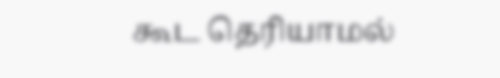கூட தெரியாமல்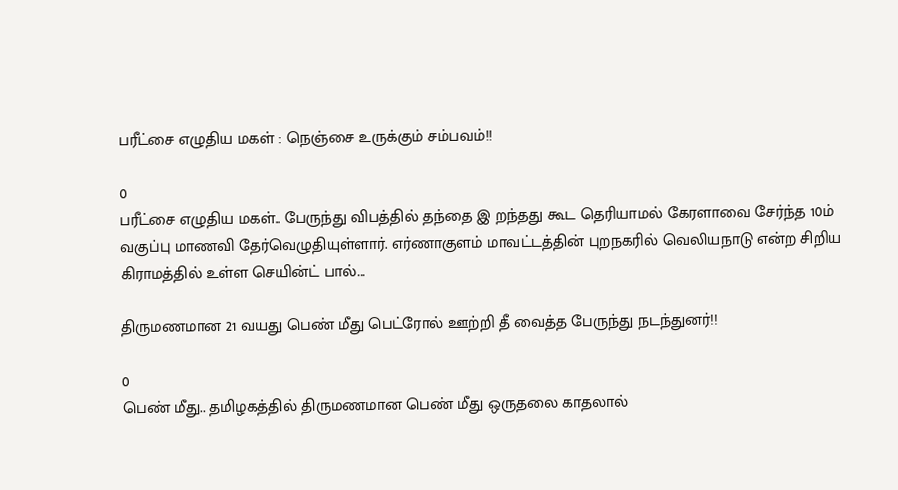பரீட்சை எழுதிய மகள் : நெஞ்சை உருக்கும் சம்பவம்!!

0
பரீட்சை எழுதிய மகள்.. பேருந்து விபத்தில் தந்தை இ றந்தது கூட தெரியாமல் கேரளாவை சேர்ந்த 10ம் வகுப்பு மாணவி தேர்வெழுதியுள்ளார். எர்ணாகுளம் மாவட்டத்தின் புறநகரில் வெலியநாடு என்ற சிறிய கிராமத்தில் உள்ள செயின்ட் பால்...

திருமணமான 21 வயது பெண் மீது பெட்ரோல் ஊற்றி தீ வைத்த பேருந்து நடந்துனர்!!

0
பெண் மீது.. தமிழகத்தில் திருமணமான பெண் மீது ஒருதலை காதலால்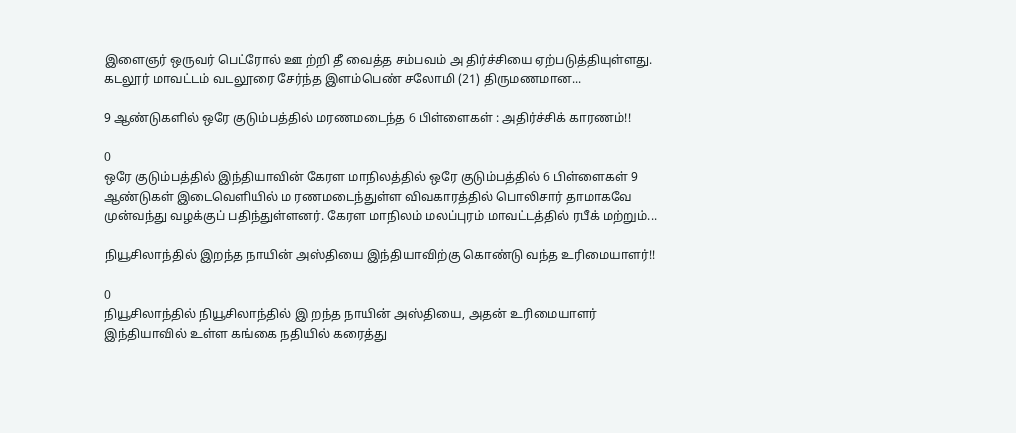இளைஞர் ஒருவர் பெட்ரோல் ஊ ற்றி தீ வைத்த சம்பவம் அ திர்ச்சியை ஏற்படுத்தியுள்ளது. கடலூர் மாவட்டம் வடலூரை சேர்ந்த இளம்பெண் சலோமி (21) திருமணமான...

9 ஆண்டுகளில் ஒரே குடும்பத்தில் மரணமடைந்த 6 பிள்ளைகள் : அதிர்ச்சிக் காரணம்!!

0
ஒரே குடும்பத்தில் இந்தியாவின் கேரள மாநிலத்தில் ஒரே குடும்பத்தில் 6 பிள்ளைகள் 9 ஆண்டுகள் இடைவெளியில் ம ரணமடைந்துள்ள விவகாரத்தில் பொலிசார் தாமாகவே முன்வந்து வழக்குப் பதிந்துள்ளனர். கேரள மாநிலம் மலப்புரம் மாவட்டத்தில் ரபீக் மற்றும்...

நியூசிலாந்தில் இறந்த நாயின் அஸ்தியை இந்தியாவிற்கு கொண்டு வந்த உரிமையாளர்!!

0
நியூசிலாந்தில் நியூசிலாந்தில் இ றந்த நாயின் அஸ்தியை, அதன் உரிமையாளர் இந்தியாவில் உள்ள கங்கை நதியில் கரைத்து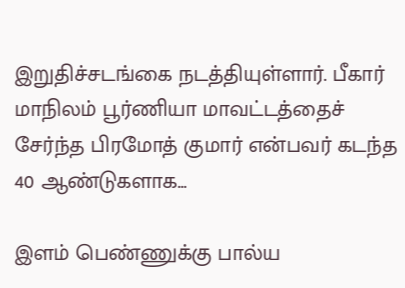இறுதிச்சடங்கை நடத்தியுள்ளார். பீகார் மாநிலம் பூர்ணியா மாவட்டத்தைச் சேர்ந்த பிரமோத் குமார் என்பவர் கடந்த 40 ஆண்டுகளாக...

இளம் பெண்ணுக்கு பால்ய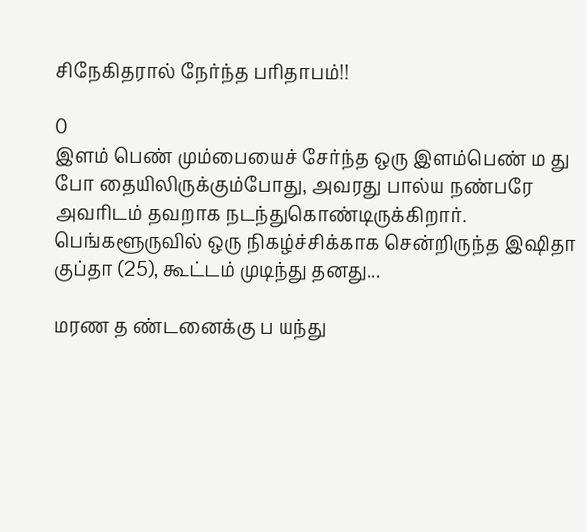சிநேகிதரால் நேர்ந்த பரிதாபம்!!

0
இளம் பெண் மும்பையைச் சேர்ந்த ஒரு இளம்பெண் ம து போ தையிலிருக்கும்போது, அவரது பால்ய நண்பரே அவரிடம் தவறாக நடந்துகொண்டிருக்கிறார். பெங்களூருவில் ஒரு நிகழ்ச்சிக்காக சென்றிருந்த இஷிதா குப்தா (25), கூட்டம் முடிந்து தனது...

மரண த ண்டனைக்கு ப யந்து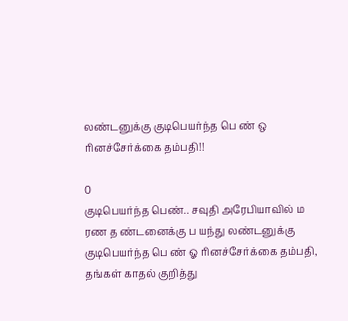லண்டனுக்கு குடிபெயர்ந்த பெ ண் ஒ ரினச்சேர்க்கை தம்பதி!!

0
குடிபெயர்ந்த பெண்.. சவுதி அரேபியாவில் ம ரண த ண்டனைக்கு ப யந்து லண்டனுக்கு குடிபெயர்ந்த பெ ண் ஓ ரினச்சேர்க்கை தம்பதி, தங்கள் காதல் குறித்து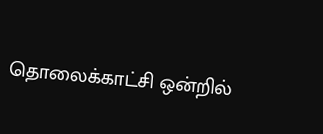தொலைக்காட்சி ஒன்றில்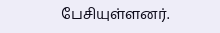பேசியுள்ளனர்.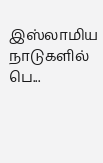இஸ்லாமிய நாடுகளில் பெ...